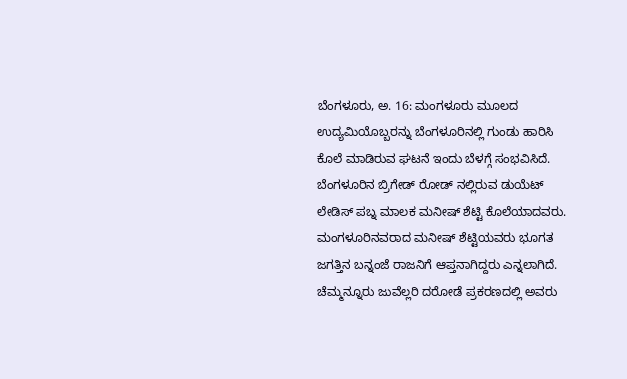ಬೆಂಗಳೂರು, ಅ. 16: ಮಂಗಳೂರು ಮೂಲದ ಉದ್ಯಮಿಯೊಬ್ಬರನ್ನು ಬೆಂಗಳೂರಿನಲ್ಲಿ ಗುಂಡು ಹಾರಿಸಿ ಕೊಲೆ ಮಾಡಿರುವ ಘಟನೆ ಇಂದು ಬೆಳಗ್ಗೆ ಸಂಭವಿಸಿದೆ. ಬೆಂಗಳೂರಿನ ಬ್ರಿಗೇಡ್ ರೋಡ್ ನಲ್ಲಿರುವ ಡುಯೆಟ್ ಲೇಡಿಸ್ ಪಬ್ನ ಮಾಲಕ ಮನೀಷ್ ಶೆಟ್ಟಿ ಕೊಲೆಯಾದವರು. ಮಂಗಳೂರಿನವರಾದ ಮನೀಷ್ ಶೆಟ್ಟಿಯವರು ಭೂಗತ ಜಗತ್ತಿನ ಬನ್ನಂಜೆ ರಾಜನಿಗೆ ಆಪ್ತನಾಗಿದ್ದರು ಎನ್ನಲಾಗಿದೆ. ಚೆಮ್ಮನ್ನೂರು ಜುವೆಲ್ಲರಿ ದರೋಡೆ ಪ್ರಕರಣದಲ್ಲಿ ಅವರು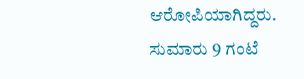ಆರೋಪಿಯಾಗಿದ್ದರು.
ಸುಮಾರು 9 ಗಂಟೆ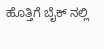ಹೊತ್ತಿಗೆ ಬೈಕ್ ನಲ್ಲಿ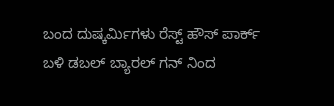ಬಂದ ದುಷ್ಕರ್ಮಿಗಳು ರೆಸ್ಟ್ ಹೌಸ್ ಪಾರ್ಕ್ ಬಳಿ ಡಬಲ್ ಬ್ಯಾರಲ್ ಗನ್ ನಿಂದ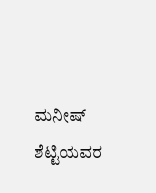ಮನೀಷ್ ಶೆಟ್ಟಿಯವರ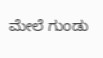ಮೇಲೆ ಗುಂಡು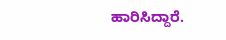ಹಾರಿಸಿದ್ದಾರೆ.